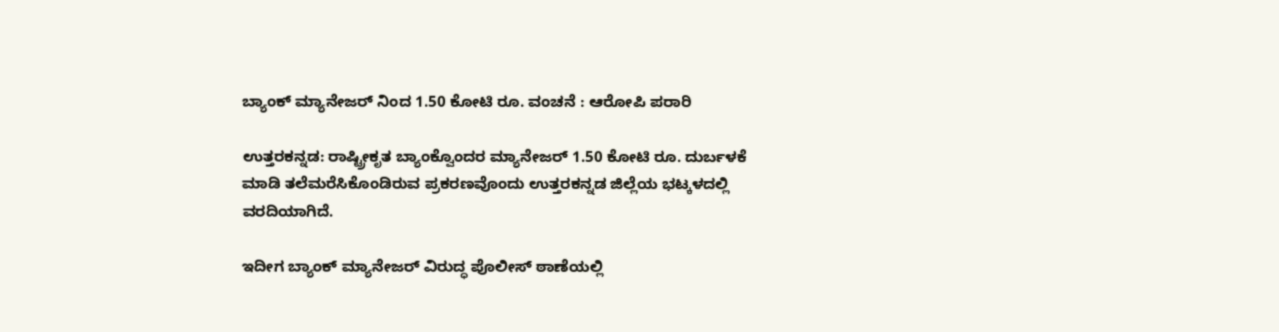ಬ್ಯಾಂಕ್ ಮ್ಯಾನೇಜರ್ ನಿಂದ 1.50 ಕೋಟಿ ರೂ. ವಂಚನೆ : ಆರೋಪಿ ಪರಾರಿ

ಉತ್ತರಕನ್ನಡ: ರಾಷ್ಟ್ರೀಕೃತ ಬ್ಯಾಂಕ್ವೊಂದರ ಮ್ಯಾನೇಜರ್ 1.50 ಕೋಟಿ ರೂ. ದುರ್ಬಳಕೆ ಮಾಡಿ ತಲೆಮರೆಸಿಕೊಂಡಿರುವ ಪ್ರಕರಣವೊಂದು‌ ಉತ್ತರಕನ್ನಡ ಜಿಲ್ಲೆಯ ಭಟ್ಕಳದಲ್ಲಿ ವರದಿಯಾಗಿದೆ.

ಇದೀಗ ಬ್ಯಾಂಕ್ ಮ್ಯಾನೇಜರ್ ವಿರುದ್ಧ ಪೊಲೀಸ್ ಠಾಣೆಯಲ್ಲಿ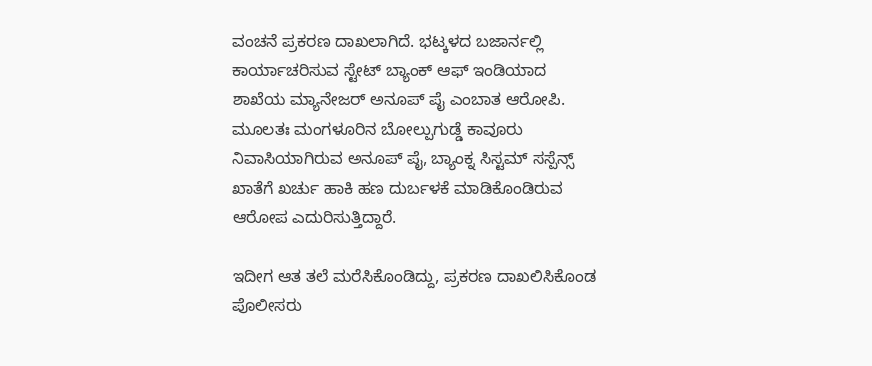ವಂಚನೆ ಪ್ರಕರಣ ದಾಖಲಾಗಿದೆ. ಭಟ್ಕಳದ ಬಜಾರ್ನಲ್ಲಿ ಕಾರ್ಯಾಚರಿಸುವ ಸ್ಟೇಟ್ ಬ್ಯಾಂಕ್ ಆಫ್ ಇಂಡಿಯಾದ ಶಾಖೆಯ ಮ್ಯಾನೇಜರ್ ಅನೂಪ್ ಪೈ ಎಂಬಾತ ಆರೋಪಿ. ಮೂಲತಃ ಮಂಗಳೂರಿನ ಬೋಲ್ಪುಗುಡ್ಡೆ ಕಾವೂರು ನಿವಾಸಿಯಾಗಿರುವ ಅನೂಪ್ ಪೈ, ಬ್ಯಾಂಕ್ನ ಸಿಸ್ಟಮ್ ಸಸ್ಪೆನ್ಸ್ ಖಾತೆಗೆ ಖರ್ಚು ಹಾಕಿ ಹಣ ದುರ್ಬಳಕೆ ಮಾಡಿಕೊಂಡಿರುವ ಆರೋಪ ಎದುರಿಸುತ್ತಿದ್ದಾರೆ.

ಇದೀಗ ಆತ ತಲೆ ಮರೆಸಿಕೊಂಡಿದ್ದು, ಪ್ರಕರಣ ದಾಖಲಿಸಿಕೊಂಡ ಪೊಲೀಸರು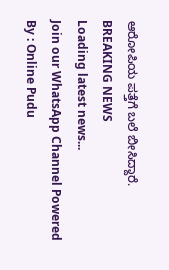ಆರೋಪಿಯ ಪತ್ತೆಗೆ ಬಲೆ ಬೀಸಿದ್ದಾರೆ.
BREAKING NEWS
Loading latest news...
Join our WhatsApp Channel Powered By : Online Pudu